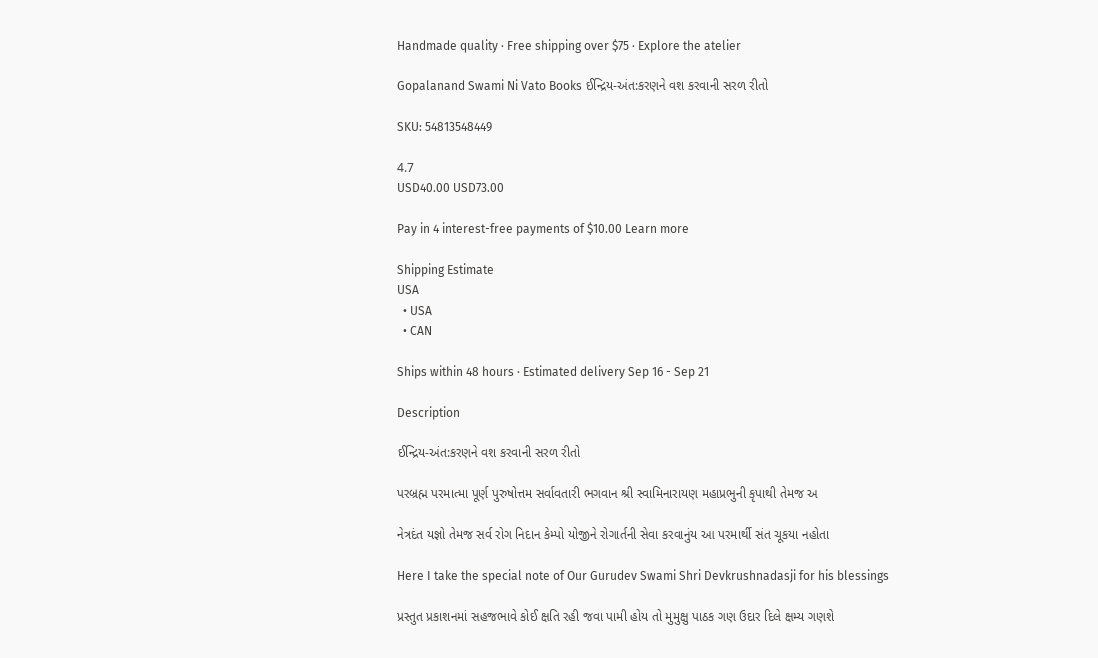Handmade quality · Free shipping over $75 · Explore the atelier

Gopalanand Swami Ni Vato Books ઈન્દ્રિય-અંત:કરણને વશ કરવાની સરળ રીતો

SKU: 54813548449

4.7
USD40.00 USD73.00

Pay in 4 interest-free payments of $10.00 Learn more

Shipping Estimate
USA
  • USA
  • CAN

Ships within 48 hours · Estimated delivery Sep 16 - Sep 21

Description

ઈન્દ્રિય-અંત:કરણને વશ કરવાની સરળ રીતો

પરબ્રહ્મ પરમાત્મા પૂર્ણ પુરુષોત્તમ સર્વાવતારી ભગવાન શ્રી સ્વામિનારાયણ મહાપ્રભુની કૃપાથી તેમજ અ

નેત્રદંત યજ્ઞો તેમજ સર્વ રોગ નિદાન કેમ્પો યોજીને રોગાર્તની સેવા કરવાનુંય આ પરમાર્થી સંત ચૂકયા નહોતા

Here I take the special note of Our Gurudev Swami Shri Devkrushnadasji for his blessings

પ્રસ્તુત પ્રકાશનમાં સહજભાવે કોઈ ક્ષતિ રહી જવા પામી હોય તો મુમુક્ષુ પાઠક ગણ ઉદાર દિલે ક્ષમ્ય ગણશે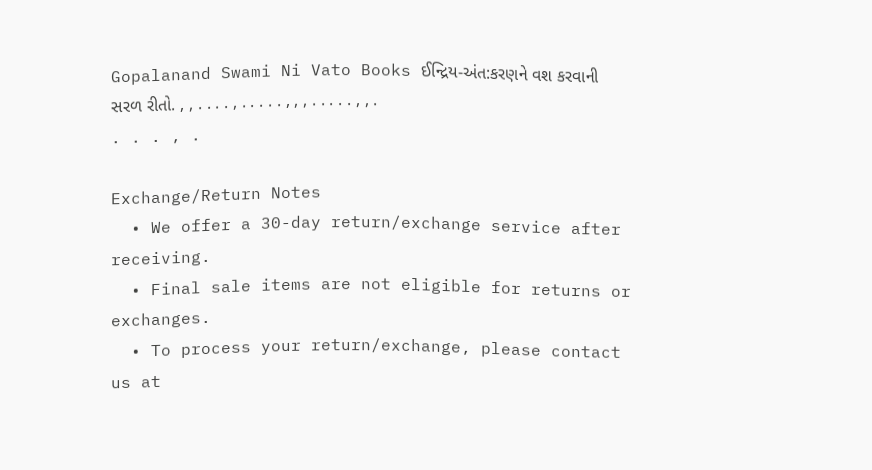Gopalanand Swami Ni Vato Books ઈન્દ્રિય-અંત:કરણને વશ કરવાની સરળ રીતો. , , . . . . , . . . . . , , , . . . . . , , . . . . , .

Exchange/Return Notes
  • We offer a 30-day return/exchange service after receiving.
  • Final sale items are not eligible for returns or exchanges.
  • To process your return/exchange, please contact us at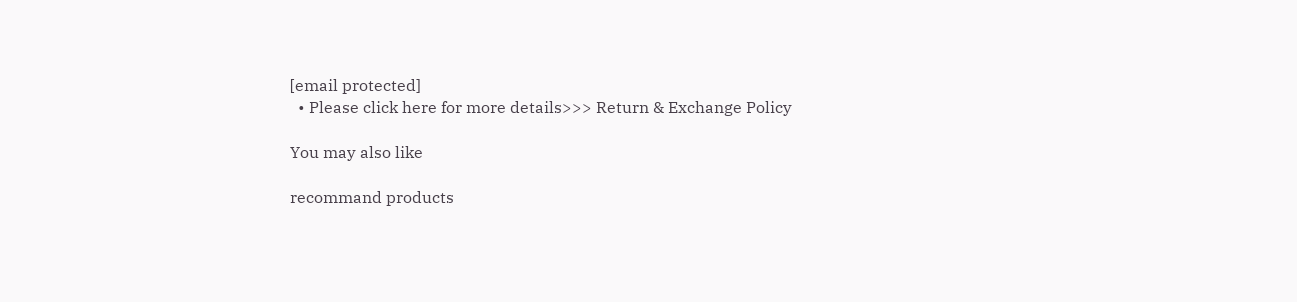[email protected]
  • Please click here for more details>>> Return & Exchange Policy

You may also like

recommand products